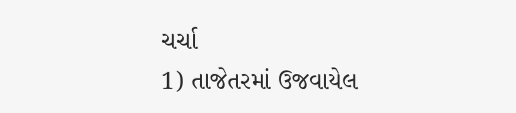ચર્ચા
1) તાજેતરમાં ઉજવાયેલ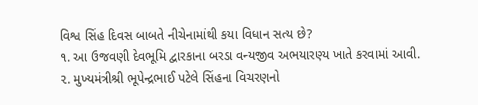વિશ્વ સિંહ દિવસ બાબતે નીચેનામાંથી કયા વિધાન સત્ય છે?
૧. આ ઉજવણી દેવભૂમિ દ્વારકાના બરડા વન્યજીવ અભયારણ્ય ખાતે કરવામાં આવી.
૨. મુખ્યમંત્રીશ્રી ભૂપેન્દ્રભાઈ પટેલે સિંહના વિચરણનો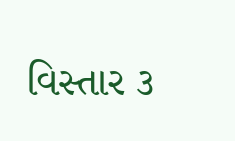વિસ્તાર ૩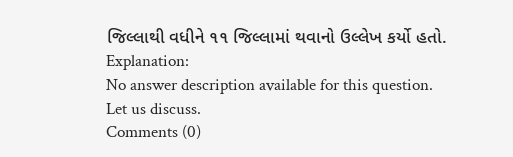જિલ્લાથી વધીને ૧૧ જિલ્લામાં થવાનો ઉલ્લેખ કર્યો હતો.
Explanation:
No answer description available for this question.
Let us discuss.
Comments (0)